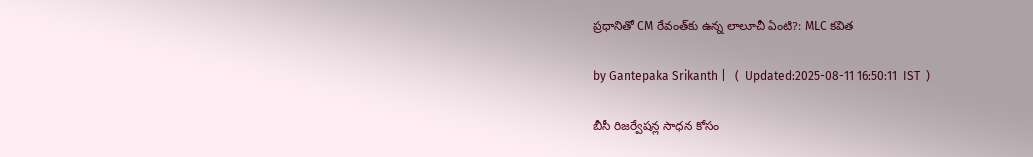ప్రధానితో CM రేవంత్‌కు ఉన్న లాలూచీ ఏంటి?: MLC కవిత

by Gantepaka Srikanth |   (  Updated:2025-08-11 16:50:11  IST  )

బీసీ రిజర్వేషన్ల సాధన కోసం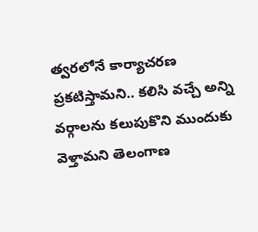త్వరలోనే కార్యాచరణ ప్రకటిస్తామని.. కలిసి వచ్చే అన్ని వర్గాలను కలుపుకొని ముందుకు వెళ్తామని తెలంగాణ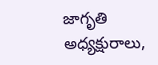జాగృతి అధ్యక్షురాలు,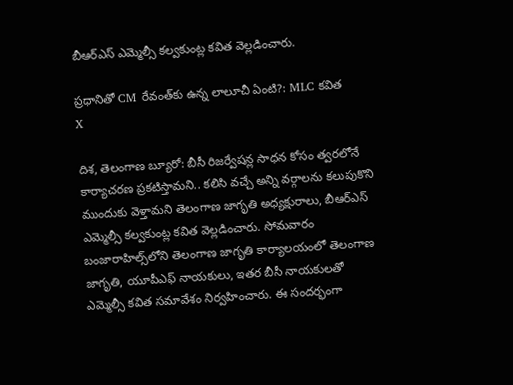బీఆర్ఎస్ ఎమ్మెల్సీ కల్వకుంట్ల కవిత వెల్లడించారు.

ప్రధానితో CM రేవంత్‌కు ఉన్న లాలూచీ ఏంటి?: MLC కవిత
X

దిశ, తెలంగాణ బ్యూరో: బీసీ రిజర్వేషన్ల సాధన కోసం త్వరలోనే కార్యాచరణ ప్రకటిస్తామని.. కలిసి వచ్చే అన్ని వర్గాలను కలుపుకొని ముందుకు వెళ్తామని తెలంగాణ జాగృతి అధ్యక్షురాలు, బీఆర్ఎస్ ఎమ్మెల్సీ కల్వకుంట్ల కవిత వెల్లడించారు. సోమవారం బంజారాహిల్స్‌లోని తెలంగాణ జాగృతి కార్యాలయంలో తెలంగాణ జాగృతి, యూపీఎఫ్ నాయకులు, ఇతర బీసీ నాయకులతో ఎమ్మెల్సీ కవిత సమావేశం నిర్వహించారు. ఈ సందర్భంగా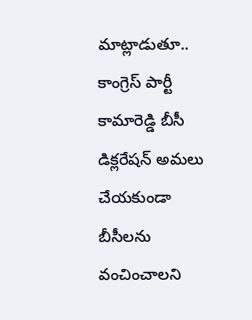మాట్లాడుతూ.. కాంగ్రెస్ పార్టీ కామారెడ్డి బీసీ డిక్లరేషన్ అమలు చేయకుండా బీసీలను వంచించాలని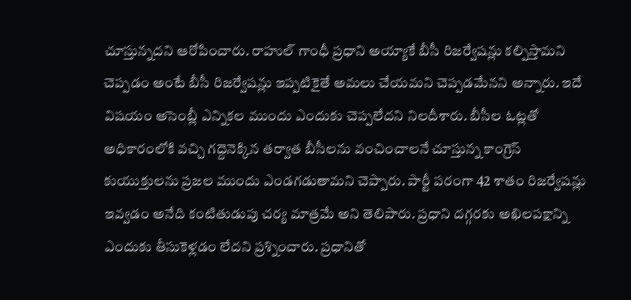చూస్తున్నదని ఆరోపించారు. రాహుల్ గాంధీ ప్రధాని అయ్యాకే బీసీ రిజర్వేషన్లు కల్పిస్తామని చెప్పడం అంటే బీసీ రిజర్వేషన్లు ఇప్పటికైతే అమలు చేయమని చెప్పడమేనని అన్నారు. ఇదే విషయం అసెంబ్లీ ఎన్నికల ముందు ఎందుకు చెప్పలేదని నిలదీశారు. బీసీల ఓట్లతో అధికారంలోకి వచ్చి గద్దెనెక్కిన తర్వాత బీసీలను వంచించాలనే చూస్తున్న కాంగ్రెస్ కుయుక్తులను ప్రజల ముందు ఎండగడుతామని చెప్పారు. పార్టీ పరంగా 42 శాతం రిజర్వేషన్లు ఇవ్వడం అనేది కంటితుడుపు చర్య మాత్రమే అని తెలిపారు. ప్రధాని దగ్గరకు అఖిలపక్షాన్ని ఎందుకు తీసుకెళ్లడం లేదని ప్రశ్నించారు. ప్రధానితో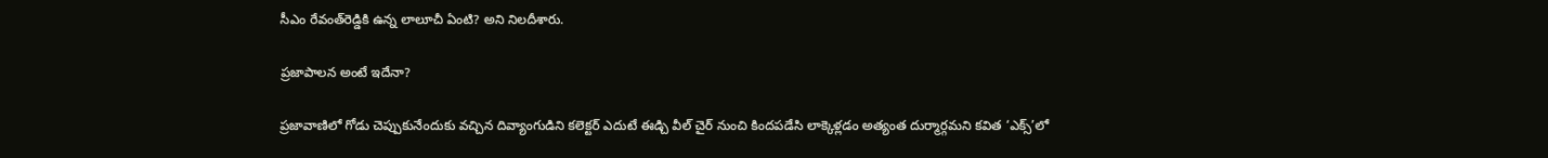సీఎం రేవంత్‌రెడ్డికి ఉన్న లాలూచీ ఏంటి? అని నిలదీశారు.

ప్రజాపాలన అంటే ఇదేనా?

ప్రజావాణిలో గోడు చెప్పుకునేందుకు వచ్చిన దివ్యాంగుడిని కలెక్టర్ ఎదుటే ఈడ్చి వీల్ చైర్ నుంచి కిందపడేసి లాక్కెళ్లడం అత్యంత దుర్మార్గమని కవిత ‘ఎక్స్’లో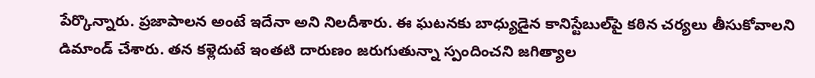పేర్కొన్నారు. ప్రజాపాలన అంటే ఇదేనా అని నిలదీశారు. ఈ ఘటనకు బాధ్యుడైన కానిస్టేబుల్‌పై కఠిన చర్యలు తీసుకోవాలని డిమాండ్ చేశారు. తన కళ్లెదుటే ఇంతటి దారుణం జరుగుతున్నా స్పందించని జగిత్యాల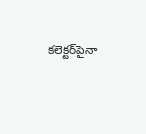కలెక్టర్‌పైనా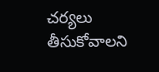చర్యలు తీసుకోవాలని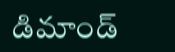డిమాండ్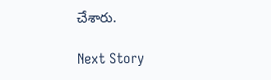చేశారు.

Next Story